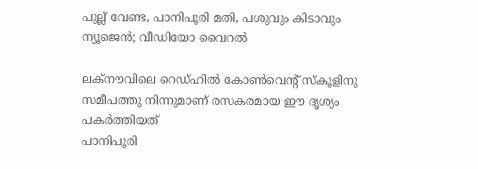പുല്ല് വേണ്ട, പാനിപൂരി മതി, പശുവും കിടാവും ന്യൂജെന്‍; വീഡിയോ വൈറല്‍

ലക്‌നൗവിലെ റെഡ്ഹില്‍ കോണ്‍വെന്റ് സ്‌കൂളിനു സമീപത്തു നിന്നുമാണ് രസകരമായ ഈ ദൃശ്യം പകര്‍ത്തിയത്
പാനിപൂരി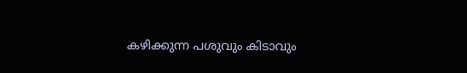കഴിക്കുന്ന പശുവും കിടാവും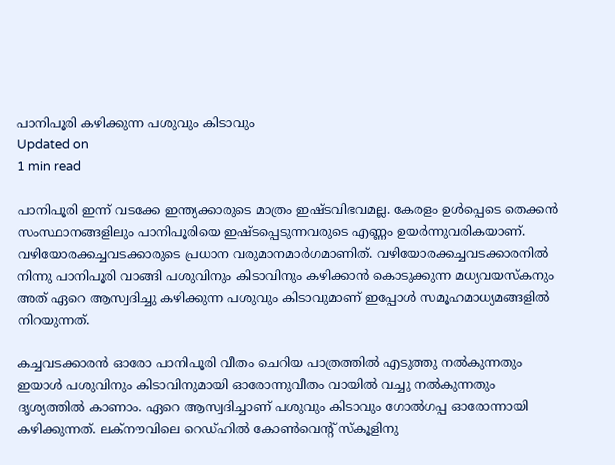പാനിപൂരി കഴിക്കുന്ന പശുവും കിടാവും
Updated on
1 min read

പാനിപൂരി ഇന്ന് വടക്കേ ഇന്ത്യക്കാരുടെ മാത്രം ഇഷ്ടവിഭവമല്ല. കേരളം ഉള്‍പ്പെടെ തെക്കന്‍ സംസ്ഥാനങ്ങളിലും പാനിപൂരിയെ ഇഷ്ടപ്പെടുന്നവരുടെ എണ്ണം ഉയര്‍ന്നുവരികയാണ്. വഴിയോരക്കച്ചവടക്കാരുടെ പ്രധാന വരുമാനമാര്‍ഗമാണിത്. വഴിയോരക്കച്ചവടക്കാരനില്‍ നിന്നു പാനിപൂരി വാങ്ങി പശുവിനും കിടാവിനും കഴിക്കാന്‍ കൊടുക്കുന്ന മധ്യവയസ്‌കനും അത് ഏറെ ആസ്വദിച്ചു കഴിക്കുന്ന പശുവും കിടാവുമാണ് ഇപ്പോള്‍ സമൂഹമാധ്യമങ്ങളില്‍ നിറയുന്നത്.

കച്ചവടക്കാരന്‍ ഓരോ പാനിപൂരി വീതം ചെറിയ പാത്രത്തില്‍ എടുത്തു നല്‍കുന്നതും ഇയാള്‍ പശുവിനും കിടാവിനുമായി ഓരോന്നുവീതം വായില്‍ വച്ചു നല്‍കുന്നതും ദൃശ്യത്തില്‍ കാണാം. ഏറെ ആസ്വദിച്ചാണ് പശുവും കിടാവും ഗോല്‍ഗപ്പ ഓരോന്നായി കഴിക്കുന്നത്. ലക്‌നൗവിലെ റെഡ്ഹില്‍ കോണ്‍വെന്റ് സ്‌കൂളിനു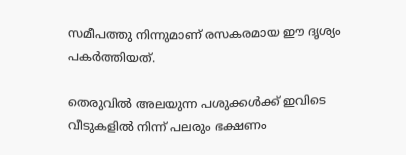സമീപത്തു നിന്നുമാണ് രസകരമായ ഈ ദൃശ്യം പകര്‍ത്തിയത്.

തെരുവില്‍ അലയുന്ന പശുക്കള്‍ക്ക് ഇവിടെ വീടുകളില്‍ നിന്ന് പലരും ഭക്ഷണം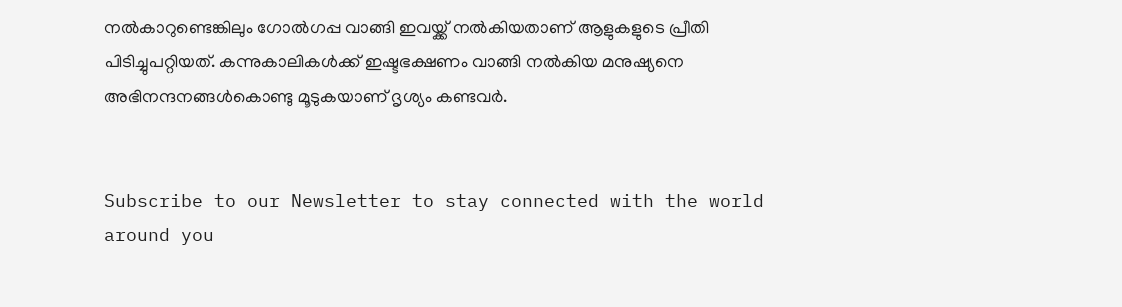നല്‍കാറുണ്ടെങ്കിലും ഗോല്‍ഗപ്പ വാങ്ങി ഇവയ്ക്ക് നല്‍കിയതാണ് ആളുകളുടെ പ്രീതി പിടിച്ചുപറ്റിയത്. കന്നുകാലികള്‍ക്ക് ഇഷ്ടഭക്ഷണം വാങ്ങി നല്‍കിയ മനുഷ്യനെ അഭിനന്ദനങ്ങള്‍കൊണ്ടു മൂടുകയാണ് ദൃശ്യം കണ്ടവര്‍.


Subscribe to our Newsletter to stay connected with the world around you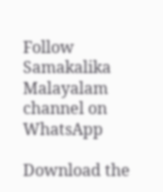Follow Samakalika Malayalam channel on WhatsApp

Download the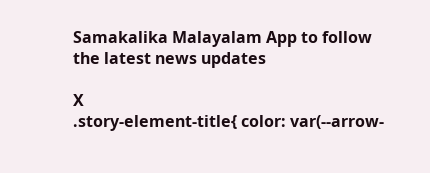Samakalika Malayalam App to follow the latest news updates

X
.story-element-title{ color: var(--arrow-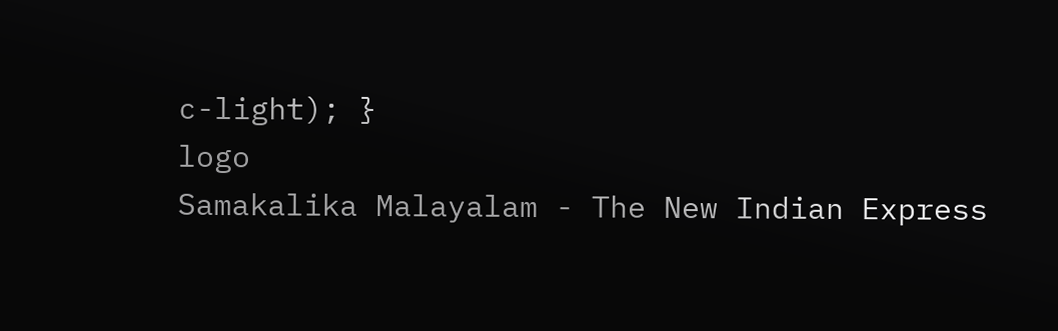c-light); }
logo
Samakalika Malayalam - The New Indian Express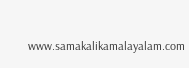www.samakalikamalayalam.com